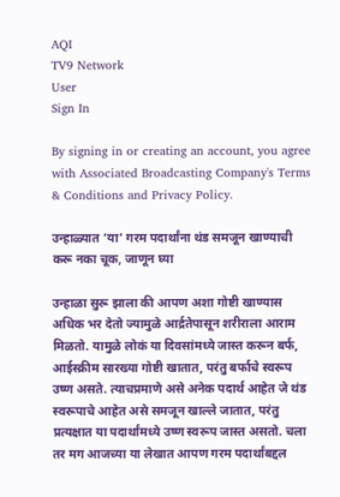AQI
TV9 Network
User
Sign In

By signing in or creating an account, you agree with Associated Broadcasting Company's Terms & Conditions and Privacy Policy.

उन्हाळ्यात ‘या’ गरम पदार्थांना थंड समजून खाण्याची करू नका चूक, जाणून घ्या

उन्हाळा सुरू झाला की आपण अशा गोष्टी खाण्यास अधिक भर देतो ज्यामुळे आर्द्रतेपासून शरीराला आराम मिळतो. यामुळे लोकं या दिवसांमध्ये जास्त करून बर्फ, आईस्क्रीम सारख्या गोष्टी खातात, परंतु बर्फाचे स्वरूप उष्ण असते. त्याचप्रमाणे असे अनेक पदार्थ आहेत जे थंड स्वरूपाचे आहेत असे समजून खाल्ले जातात, परंतु प्रत्यक्षात या पदार्थांमध्ये उष्ण स्वरूप जास्त असतो. चला तर मग आजच्या या लेखात आपण गरम पदार्थांबद्दल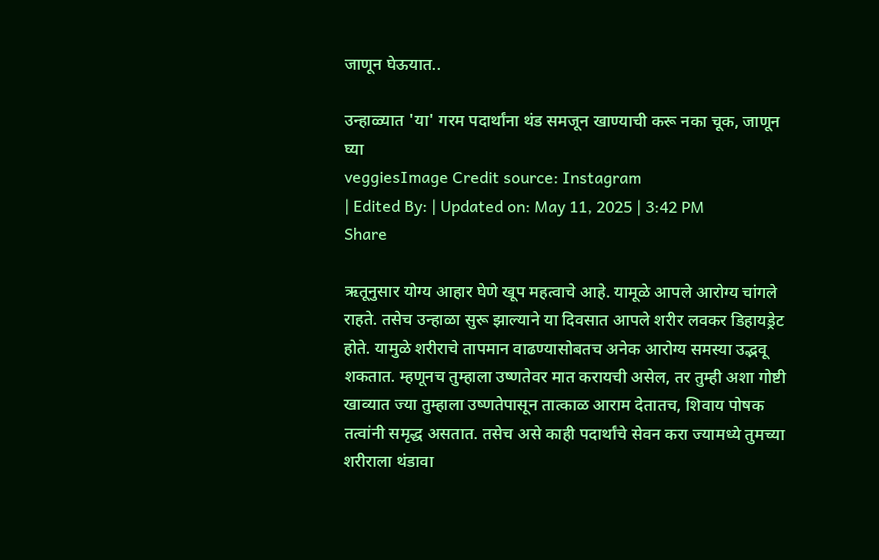जाणून घेऊयात..

उन्हाळ्यात 'या' गरम पदार्थांना थंड समजून खाण्याची करू नका चूक, जाणून घ्या
veggiesImage Credit source: Instagram
| Edited By: | Updated on: May 11, 2025 | 3:42 PM
Share

ऋतूनुसार योग्य आहार घेणे खूप महत्वाचे आहे. यामूळे आपले आरोग्य चांगले राहते. तसेच उन्हाळा सुरू झाल्याने या दिवसात आपले शरीर लवकर डिहायड्रेट होते. यामुळे शरीराचे तापमान वाढण्यासोबतच अनेक आरोग्य समस्या उद्भवू शकतात. म्हणूनच तुम्हाला उष्णतेवर मात करायची असेल, तर तुम्ही अशा गोष्टी खाव्यात ज्या तुम्हाला उष्णतेपासून तात्काळ आराम देतातच, शिवाय पोषक तत्वांनी समृद्ध असतात. तसेच असे काही पदार्थांचे सेवन करा ज्यामध्ये तुमच्या शरीराला थंडावा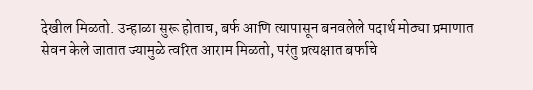देखील मिळतो. उन्हाळा सुरू होताच, बर्फ आणि त्यापासून बनवलेले पदार्थ मोठ्या प्रमाणात सेवन केले जातात ज्यामुळे त्वरित आराम मिळतो, परंतु प्रत्यक्षात बर्फाचे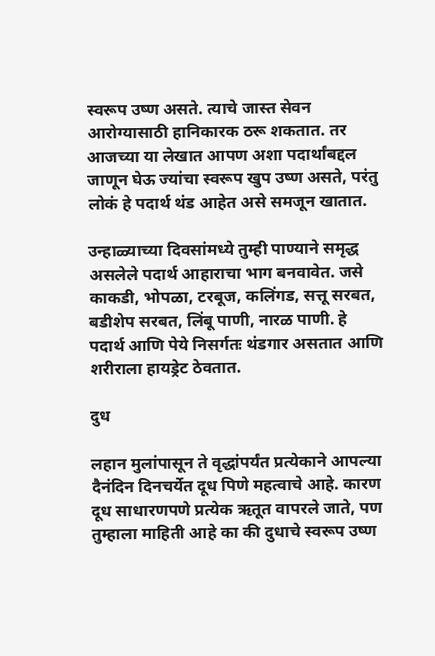स्वरूप उष्ण असते. त्याचे जास्त सेवन आरोग्यासाठी हानिकारक ठरू शकतात. तर आजच्या या लेखात आपण अशा पदार्थांबद्दल जाणून घेऊ ज्यांचा स्वरूप खुप उष्ण असते, परंतु लोकं हे पदार्थ थंड आहेत असे समजून खातात.

उन्हाळ्याच्या दिवसांमध्ये तुम्ही पाण्याने समृद्ध असलेले पदार्थ आहाराचा भाग बनवावेत. जसे काकडी, भोपळा, टरबूज, कलिंगड, सत्तू सरबत, बडीशेप सरबत, लिंबू पाणी, नारळ पाणी. हे पदार्थ आणि पेये निसर्गतः थंडगार असतात आणि शरीराला हायड्रेट ठेवतात.

दुध

लहान मुलांपासून ते वृद्धांपर्यंत प्रत्येकाने आपल्या दैनंदिन दिनचर्येत दूध पिणे महत्वाचे आहे. कारण दूध साधारणपणे प्रत्येक ऋतूत वापरले जाते, पण तुम्हाला माहिती आहे का की दुधाचे स्वरूप उष्ण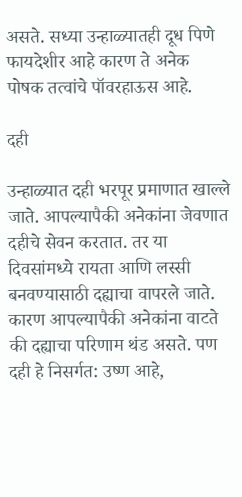असते. सध्या उन्हाळ्यातही दूध पिणे फायदेशीर आहे कारण ते अनेक पोषक तत्वांचे पॉवरहाऊस आहे.

दही

उन्हाळ्यात दही भरपूर प्रमाणात खाल्ले जाते. आपल्यापैकी अनेकांना जेवणात दहीचे सेवन करतात. तर या दिवसांमध्ये रायता आणि लस्सी बनवण्यासाठी दह्याचा वापरले जाते. कारण आपल्यापैकी अनेकांना वाटते की दह्याचा परिणाम थंड असते. पण दही हे निसर्गत: उष्ण आहे,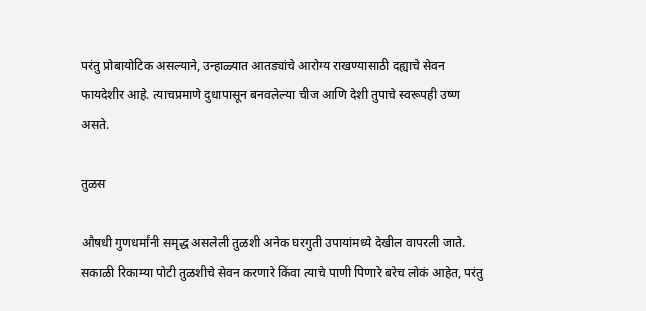परंतु प्रोबायोटिक असल्याने, उन्हाळ्यात आतड्यांचे आरोग्य राखण्यासाठी दह्याचे सेवन फायदेशीर आहे. त्याचप्रमाणे दुधापासून बनवलेल्या चीज आणि देशी तुपाचे स्वरूपही उष्ण असते.

तुळस

औषधी गुणधर्मांनी समृद्ध असलेली तुळशी अनेक घरगुती उपायांमध्ये देखील वापरली जाते. सकाळी रिकाम्या पोटी तुळशीचे सेवन करणारे किंवा त्याचे पाणी पिणारे बरेच लोकं आहेत, परंतु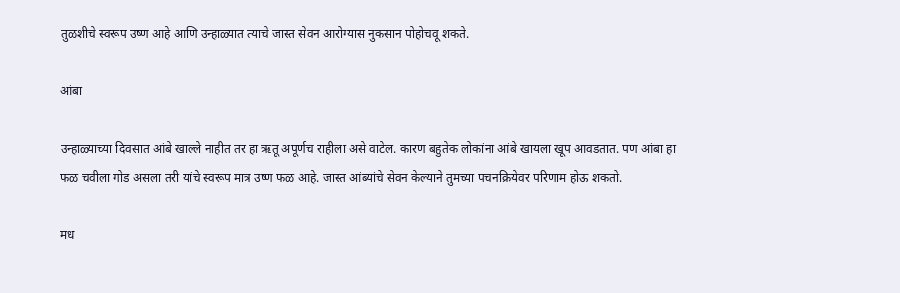तुळशीचे स्वरूप उष्ण आहे आणि उन्हाळ्यात त्याचे जास्त सेवन आरोग्यास नुकसान पोहोचवू शकते.

आंबा

उन्हाळ्याच्या दिवसात आंबे खाल्ले नाहीत तर हा ऋतू अपूर्णच राहीला असे वाटेल. कारण बहुतेक लोकांना आंबे खायला खूप आवडतात. पण आंबा हा फळ चवीला गोड असला तरी यांचे स्वरूप मात्र उष्ण फळ आहे. जास्त आंब्यांचे सेवन केल्याने तुमच्या पचनक्रियेवर परिणाम होऊ शकतो.

मध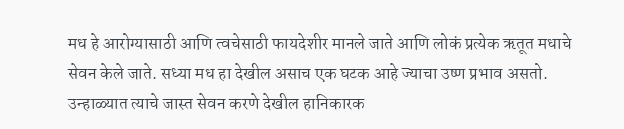मध हे आरोग्यासाठी आणि त्वचेसाठी फायदेशीर मानले जाते आणि लोकं प्रत्येक ऋतूत मधाचे सेवन केले जाते. सध्या मध हा देखील असाच एक घटक आहे ज्याचा उष्ण प्रभाव असतो. उन्हाळ्यात त्याचे जास्त सेवन करणे देखील हानिकारक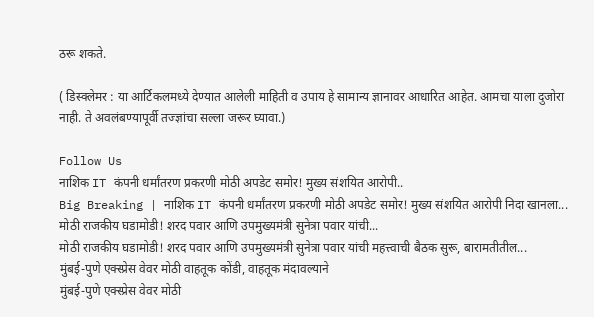ठरू शकते.

( डिस्क्लेमर : या आर्टिकलमध्ये देण्यात आलेली माहिती व उपाय हे सामान्य ज्ञानावर आधारित आहेत. आमचा याला दुजोरा नाही. ते अवलंबण्यापूर्वी तज्ज्ञांचा सल्ला जरूर घ्यावा.)

Follow Us
नाशिक IT कंपनी धर्मांतरण प्रकरणी मोठी अपडेट समोर! मुख्य संशयित आरोपी..
Big Breaking | नाशिक IT कंपनी धर्मांतरण प्रकरणी मोठी अपडेट समोर! मुख्य संशयित आरोपी निदा खानला...
मोठी राजकीय घडामोडी! शरद पवार आणि उपमुख्यमंत्री सुनेत्रा पवार यांची...
मोठी राजकीय घडामोडी! शरद पवार आणि उपमुख्यमंत्री सुनेत्रा पवार यांची महत्त्वाची बैठक सुरू, बारामतीतील...
मुंबई-पुणे एक्स्प्रेस वेवर मोठी वाहतूक कोंडी, वाहतूक मंदावल्याने
मुंबई-पुणे एक्स्प्रेस वेवर मोठी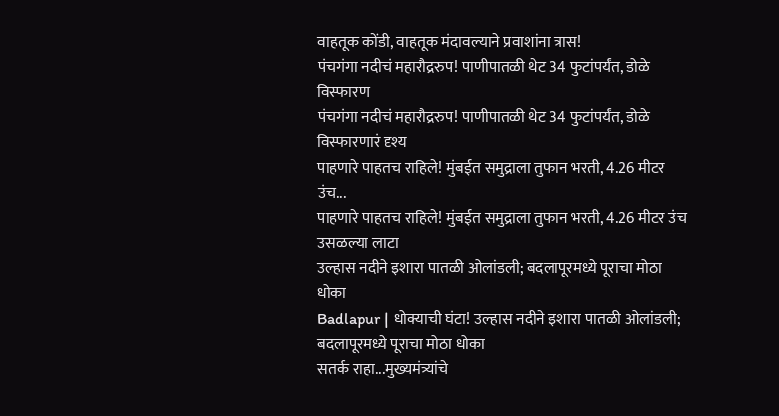वाहतूक कोंडी, वाहतूक मंदावल्याने प्रवाशांना त्रास!
पंचगंगा नदीचं महारौद्ररुप! पाणीपातळी थेट 34 फुटांपर्यंत, डोळे विस्फारण
पंचगंगा नदीचं महारौद्ररुप! पाणीपातळी थेट 34 फुटांपर्यंत, डोळे विस्फारणारं दृश्य
पाहणारे पाहतच राहिले! मुंबईत समुद्राला तुफान भरती, 4.26 मीटर उंच...
पाहणारे पाहतच राहिले! मुंबईत समुद्राला तुफान भरती, 4.26 मीटर उंच उसळल्या लाटा
उल्हास नदीने इशारा पातळी ओलांडली; बदलापूरमध्ये पूराचा मोठा धोका
Badlapur | धोक्याची घंटा! उल्हास नदीने इशारा पातळी ओलांडली; बदलापूरमध्ये पूराचा मोठा धोका
सतर्क राहा...मुख्यमंत्र्यांचे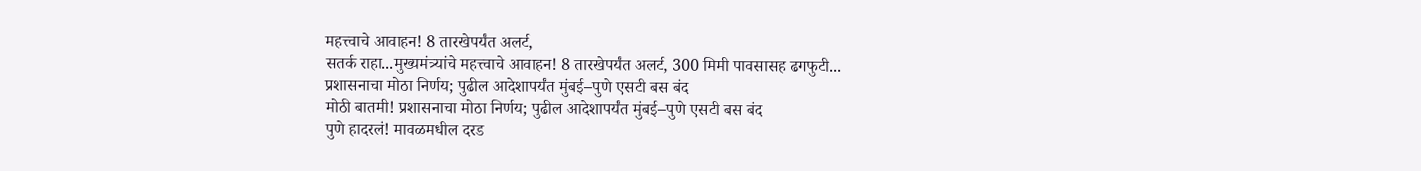महत्त्वाचे आवाहन! 8 तारखेपर्यंत अलर्ट,
सतर्क राहा...मुख्यमंत्र्यांचे महत्त्वाचे आवाहन! 8 तारखेपर्यंत अलर्ट, 300 मिमी पावसासह ढगफुटी...
प्रशासनाचा मोठा निर्णय; पुढील आदेशापर्यंत मुंबई–पुणे एसटी बस बंद
मोठी बातमी! प्रशासनाचा मोठा निर्णय; पुढील आदेशापर्यंत मुंबई–पुणे एसटी बस बंद
पुणे हादरलं! मावळमधील दरड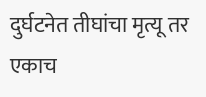दुर्घटनेत तीघांचा मृत्यू तर एकाच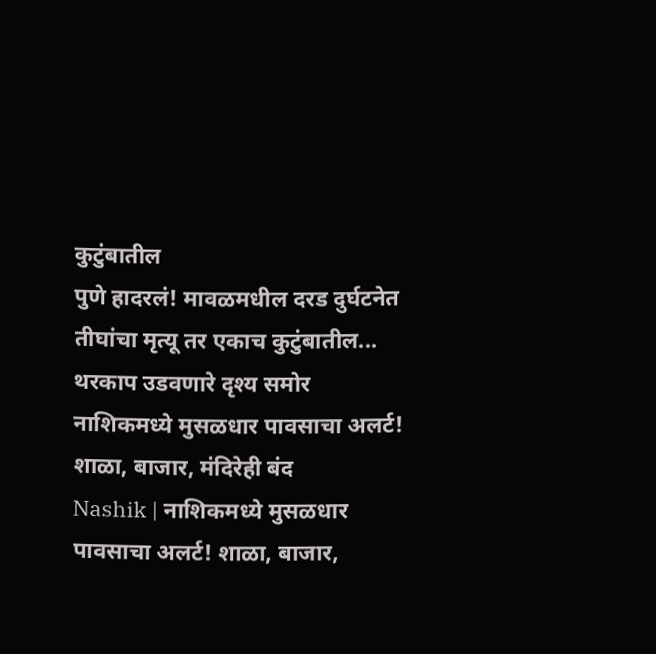कुटुंबातील
पुणे हादरलं! मावळमधील दरड दुर्घटनेत तीघांचा मृत्यू तर एकाच कुटुंबातील... थरकाप उडवणारे दृश्य समोर
नाशिकमध्ये मुसळधार पावसाचा अलर्ट! शाळा, बाजार, मंदिरेही बंद
Nashik | नाशिकमध्ये मुसळधार पावसाचा अलर्ट! शाळा, बाजार,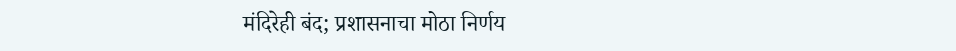मंदिरेही बंद; प्रशासनाचा मोठा निर्णय